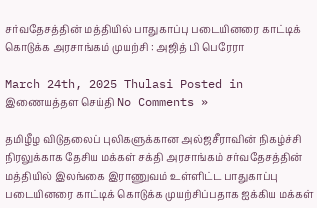சர்வதேசத்தின் மத்தியில் பாதுகாப்பு படையினரை காட்டிக் கொடுக்க அரசாங்கம் முயற்சி : அஜித் பி பெரேரா

March 24th, 2025 Thulasi Posted in இணையத்தள செய்தி No Comments »

தமிழீழ விடுதலைப் புலிகளுக்கான அல்ஜசீராவின் நிகழ்ச்சி நிரலுக்காக தேசிய மக்கள் சக்தி அரசாங்கம் சர்வதேசத்தின் மத்தியில் இலங்கை இராணுவம் உள்ளிட்ட பாதுகாப்பு படையினரை காட்டிக் கொடுக்க முயற்சிப்பதாக ஐக்கிய மக்கள்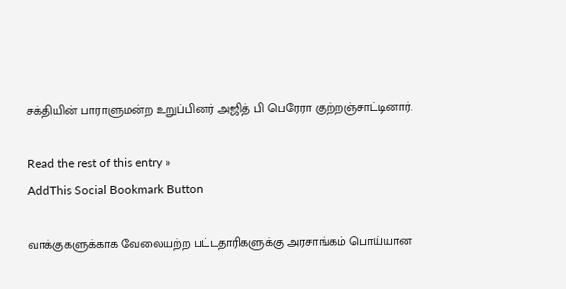சக்தியின் பாராளுமன்ற உறுப்பினர் அஜித் பி பெரேரா குற்றஞ்சாட்டினார்.

Read the rest of this entry »
AddThis Social Bookmark Button

வாக்குகளுக்காக வேலையற்ற பட்டதாரிகளுக்கு அரசாங்கம் பொய்யான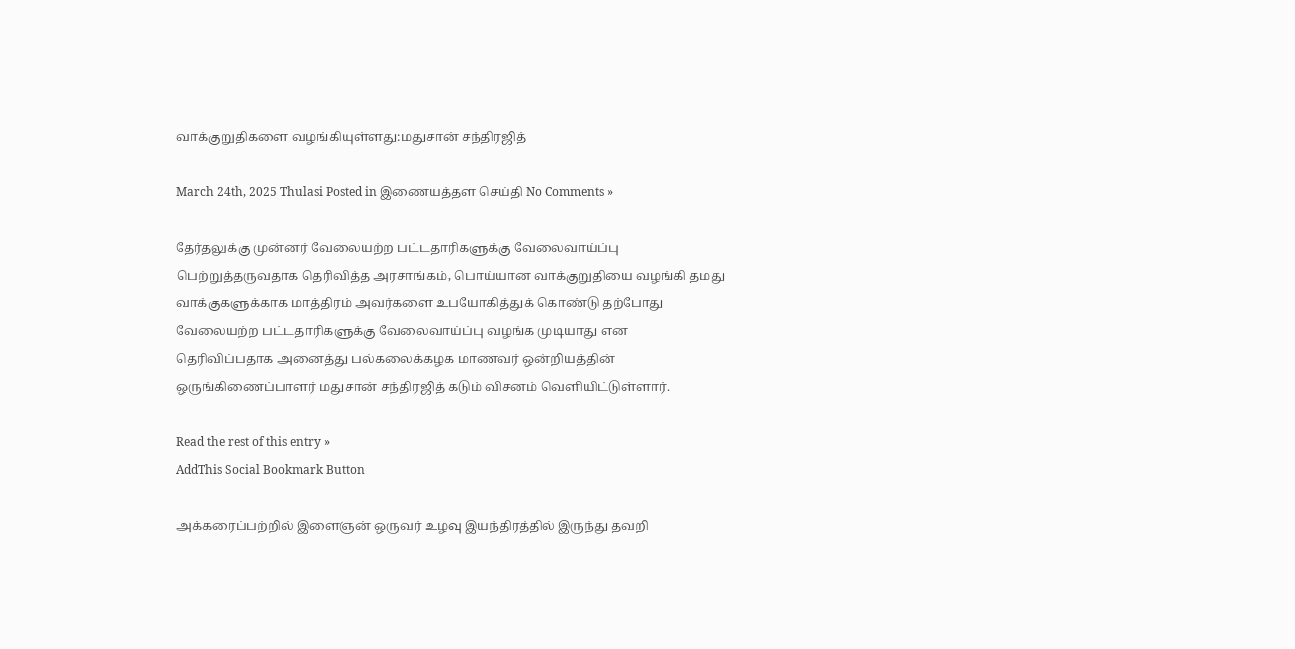வாக்குறுதிகளை வழங்கியுள்ளது:மதுசான் சந்திரஜித்

March 24th, 2025 Thulasi Posted in இணையத்தள செய்தி No Comments »

தேர்தலுக்கு முன்னர் வேலையற்ற பட்டதாரிகளுக்கு வேலைவாய்ப்பு பெற்றுத்தருவதாக தெரிவித்த அரசாங்கம், பொய்யான வாக்குறுதியை வழங்கி தமது வாக்குகளுக்காக மாத்திரம் அவர்களை உபயோகித்துக் கொண்டு தற்போது வேலையற்ற பட்டதாரிகளுக்கு வேலைவாய்ப்பு வழங்க முடியாது என தெரிவிப்பதாக அனைத்து பல்கலைக்கழக மாணவர் ஒன்றியத்தின் ஒருங்கிணைப்பாளர் மதுசான் சந்திரஜித் கடும் விசனம் வெளியிட்டுள்ளார்.

Read the rest of this entry »
AddThis Social Bookmark Button

அக்கரைப்பற்றில் இளைஞன் ஒருவர் உழவு இயந்திரத்தில் இருந்து தவறி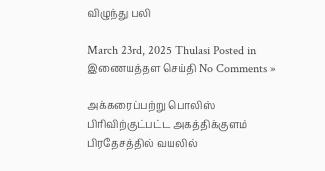விழுந்து பலி

March 23rd, 2025 Thulasi Posted in இணையத்தள செய்தி No Comments »

அக்கரைப்பற்று பொலிஸ் பிரிவிற்குட்பட்ட அகத்திக்குளம் பிரதேசத்தில் வயலில்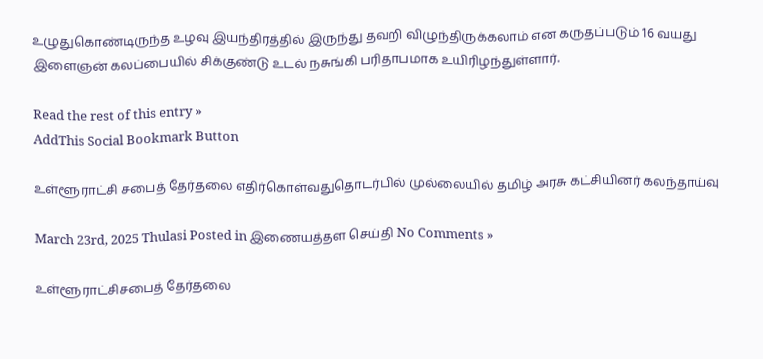உழுதுகொண்டிருந்த உழவு இயந்திரத்தில் இருந்து தவறி விழுந்திருக்கலாம் என கருதப்படும் 16 வயது இளைஞன் கலப்பையில் சிக்குண்டு உடல் நசுங்கி பரிதாபமாக உயிரிழந்துள்ளார்.

Read the rest of this entry »
AddThis Social Bookmark Button

உள்ளூராட்சி சபைத் தேர்தலை எதிர்கொள்வதுதொடர்பில் முல்லையில் தமிழ் அரசு கட்சியினர் கலந்தாய்வு

March 23rd, 2025 Thulasi Posted in இணையத்தள செய்தி No Comments »

உள்ளூராட்சிசபைத் தேர்தலை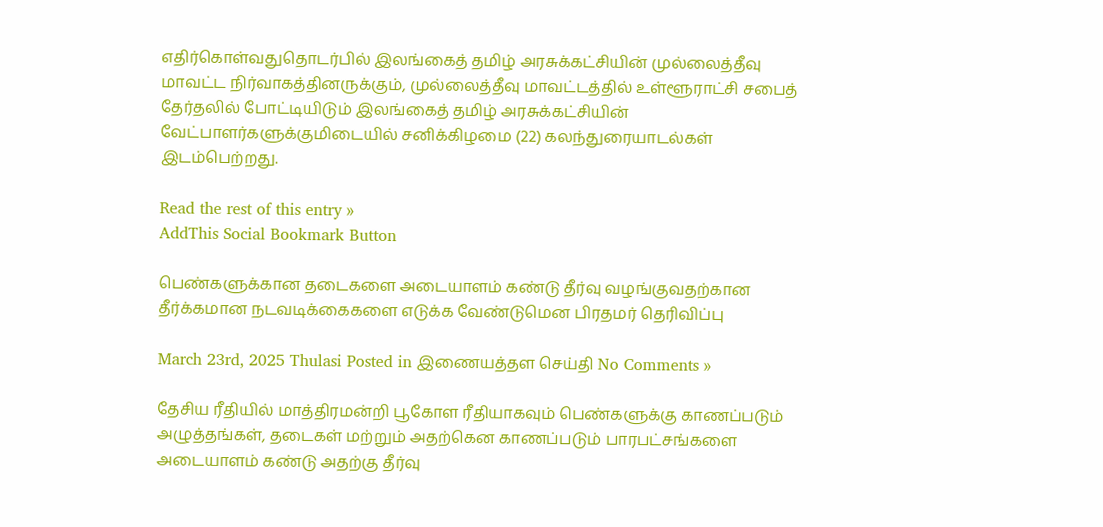எதிர்கொள்வதுதொடர்பில் இலங்கைத் தமிழ் அரசுக்கட்சியின் முல்லைத்தீவு மாவட்ட நிர்வாகத்தினருக்கும், முல்லைத்தீவு மாவட்டத்தில் உள்ளூராட்சி சபைத் தேர்தலில் போட்டியிடும் இலங்கைத் தமிழ் அரசுக்கட்சியின் வேட்பாளர்களுக்குமிடையில் சனிக்கிழமை (22) கலந்துரையாடல்கள் இடம்பெற்றது.

Read the rest of this entry »
AddThis Social Bookmark Button

பெண்களுக்கான தடைகளை அடையாளம் கண்டு தீர்வு வழங்குவதற்கான தீர்க்கமான நடவடிக்கைகளை எடுக்க வேண்டுமென பிரதமர் தெரிவிப்பு

March 23rd, 2025 Thulasi Posted in இணையத்தள செய்தி No Comments »

தேசிய ரீதியில் மாத்திரமன்றி பூகோள ரீதியாகவும் பெண்களுக்கு காணப்படும் அழுத்தங்கள், தடைகள் மற்றும் அதற்கென காணப்படும் பாரபட்சங்களை அடையாளம் கண்டு அதற்கு தீர்வு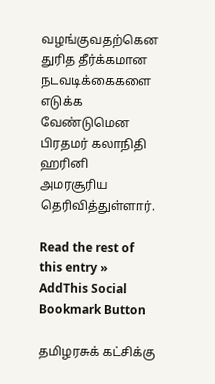வழங்குவதற்கென துரித தீர்க்கமான நடவடிக்கைகளை எடுக்க வேண்டுமென பிரதமர் கலாநிதி ஹரினி அமரசூரிய தெரிவித்துள்ளார்.

Read the rest of this entry »
AddThis Social Bookmark Button

தமிழரசுக் கட்சிக்கு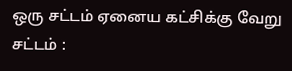ஒரு சட்டம் ஏனைய கட்சிக்கு வேறு சட்டம் :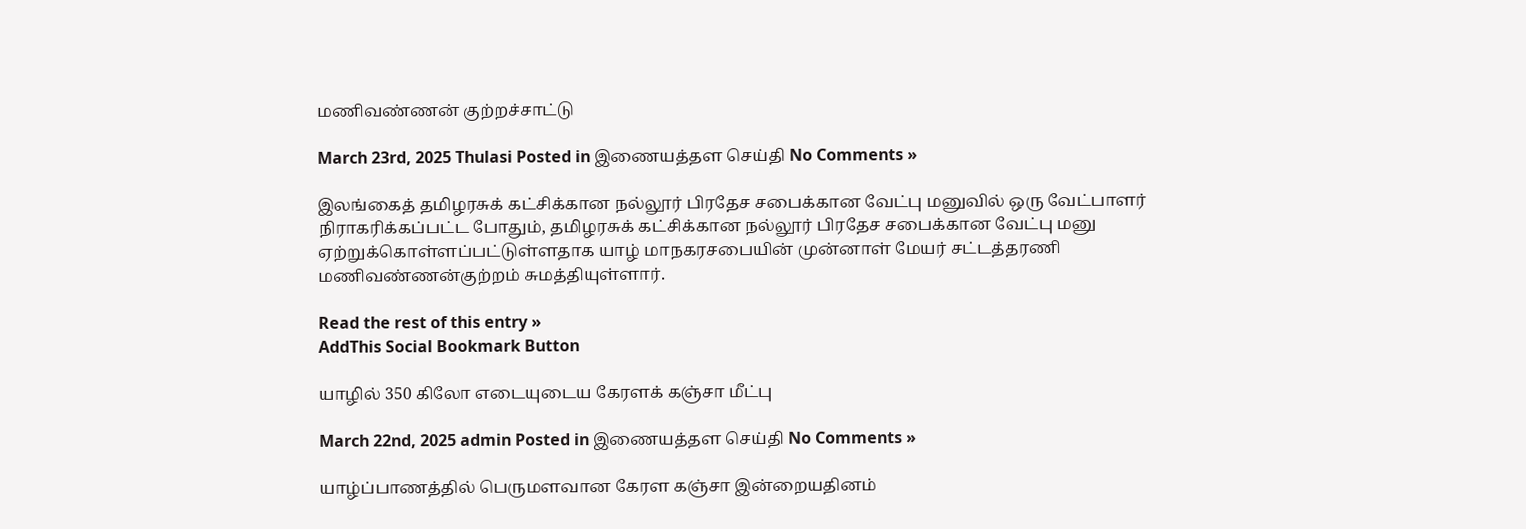மணிவண்ணன் குற்றச்சாட்டு

March 23rd, 2025 Thulasi Posted in இணையத்தள செய்தி No Comments »

இலங்கைத் தமிழரசுக் கட்சிக்கான நல்லூர் பிரதேச சபைக்கான வேட்பு மனுவில் ஒரு வேட்பாளர் நிராகரிக்கப்பட்ட போதும், தமிழரசுக் கட்சிக்கான நல்லூர் பிரதேச சபைக்கான வேட்பு மனு ஏற்றுக்கொள்ளப்பட்டுள்ளதாக யாழ் மாநகரசபையின் முன்னாள் மேயர் சட்டத்தரணி மணிவண்ணன்குற்றம் சுமத்தியுள்ளார்.

Read the rest of this entry »
AddThis Social Bookmark Button

யாழில் 350 கிலோ எடையுடைய கேரளக் கஞ்சா மீட்பு

March 22nd, 2025 admin Posted in இணையத்தள செய்தி No Comments »

யாழ்ப்பாணத்தில் பெருமளவான கேரள கஞ்சா இன்றையதினம்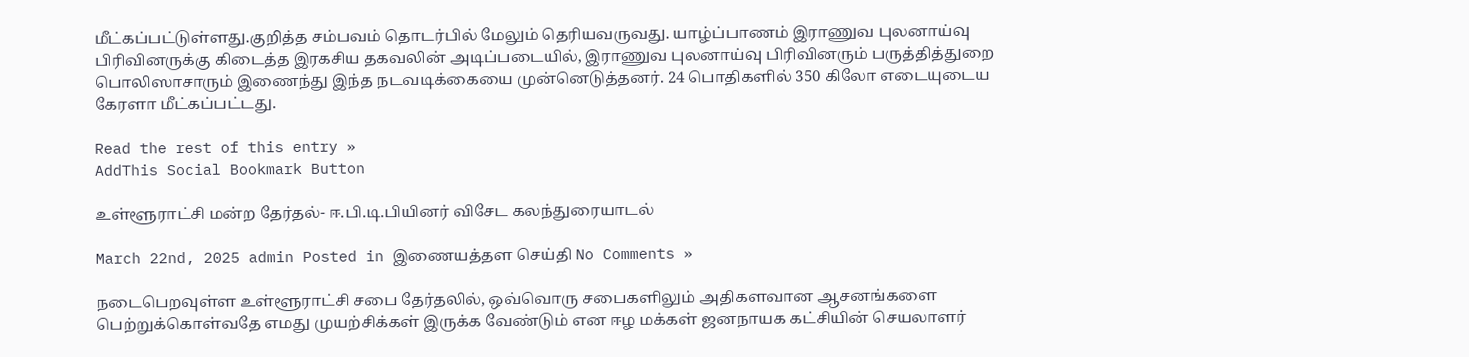மீட்கப்பட்டுள்ளது.குறித்த சம்பவம் தொடர்பில் மேலும் தெரியவருவது. யாழ்ப்பாணம் இராணுவ புலனாய்வு பிரிவினருக்கு கிடைத்த இரகசிய தகவலின் அடிப்படையில், இராணுவ புலனாய்வு பிரிவினரும் பருத்தித்துறை பொலிஸாசாரும் இணைந்து இந்த நடவடிக்கையை முன்னெடுத்தனர். 24 பொதிகளில் 350 கிலோ எடையுடைய கேரளா மீட்கப்பட்டது.

Read the rest of this entry »
AddThis Social Bookmark Button

உள்ளூராட்சி மன்ற தேர்தல்- ஈ.பி.டி.பியினர் விசேட கலந்துரையாடல்

March 22nd, 2025 admin Posted in இணையத்தள செய்தி No Comments »

நடைபெறவுள்ள உள்ளூராட்சி சபை தேர்தலில், ஒவ்வொரு சபைகளிலும் அதிகளவான ஆசனங்களை பெற்றுக்கொள்வதே எமது முயற்சிக்கள் இருக்க வேண்டும் என ஈழ மக்கள் ஜனநாயக கட்சியின் செயலாளர்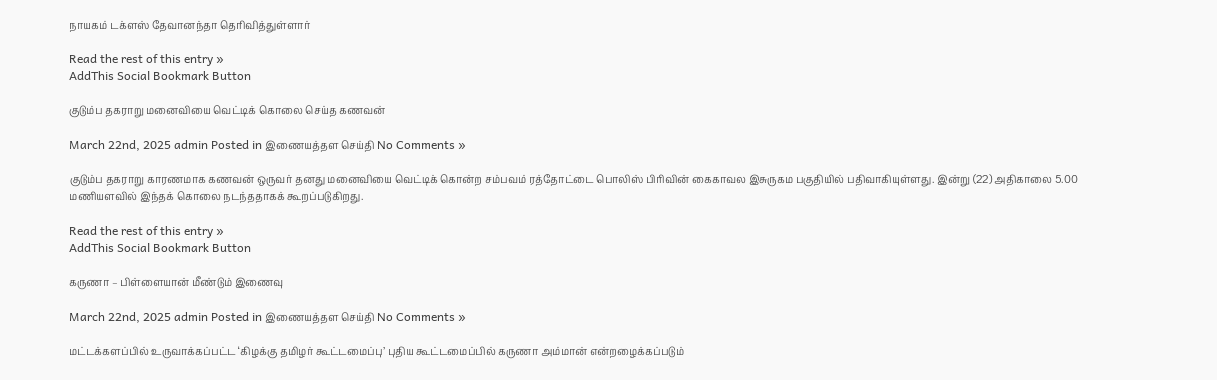நாயகம் டக்ளஸ் தேவானந்தா தெரிவித்துள்ளார்

Read the rest of this entry »
AddThis Social Bookmark Button

குடும்ப தகராறு மனைவியை வெட்டிக் கொலை செய்த கணவன்

March 22nd, 2025 admin Posted in இணையத்தள செய்தி No Comments »

குடும்ப தகராறு காரணமாக கணவன் ஒருவர் தனது மனைவியை வெட்டிக் கொன்ற சம்பவம் ரத்தோட்டை பொலிஸ் பிரிவின் கைகாவல இசுருகம பகுதியில் பதிவாகியுள்ளது. இன்று (22) அதிகாலை 5.00 மணியளவில் இந்தக் கொலை நடந்ததாகக் கூறப்படுகிறது.

Read the rest of this entry »
AddThis Social Bookmark Button

கருணா – பிள்ளையான் மீண்டும் இணைவு

March 22nd, 2025 admin Posted in இணையத்தள செய்தி No Comments »

மட்டக்களப்பில் உருவாக்கப்பட்ட ‘கிழக்கு தமிழர் கூட்டமைப்பு’ புதிய கூட்டமைப்பில் கருணா அம்மான் என்றழைக்கப்படும்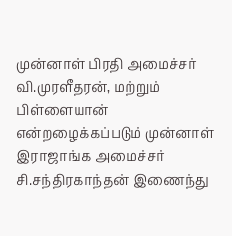முன்னாள் பிரதி அமைச்சர் வி.முரளீதரன், மற்றும் பிள்ளையான் என்றழைக்கப்படும் முன்னாள் இராஜாங்க அமைச்சர் சி.சந்திரகாந்தன் இணைந்து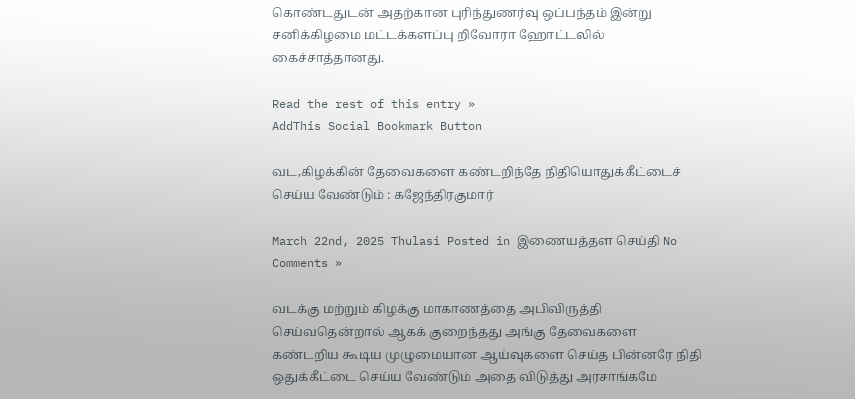கொண்டதுடன் அதற்கான புரிந்துணர்வு ஒப்பந்தம் இன்று சனிக்கிழமை மட்டக்களப்பு றிவோரா ஹோட்டலில் கைச்சாத்தானது.

Read the rest of this entry »
AddThis Social Bookmark Button

வட,கிழக்கின் தேவைகளை கண்டறிந்தே நிதியொதுக்கீட்டைச் செய்ய வேண்டும் : கஜேந்திரகுமார்

March 22nd, 2025 Thulasi Posted in இணையத்தள செய்தி No Comments »

வடக்கு மற்றும் கிழக்கு மாகாணத்தை அபிவிருத்தி செய்வதென்றால் ஆகக் குறைந்தது அங்கு தேவைகளை கண்டறிய கூடிய முழுமையான ஆய்வுகளை செய்த பின்னரே நிதி ஒதுக்கீட்டை செய்ய வேண்டும் அதை விடுத்து அரசாங்கமே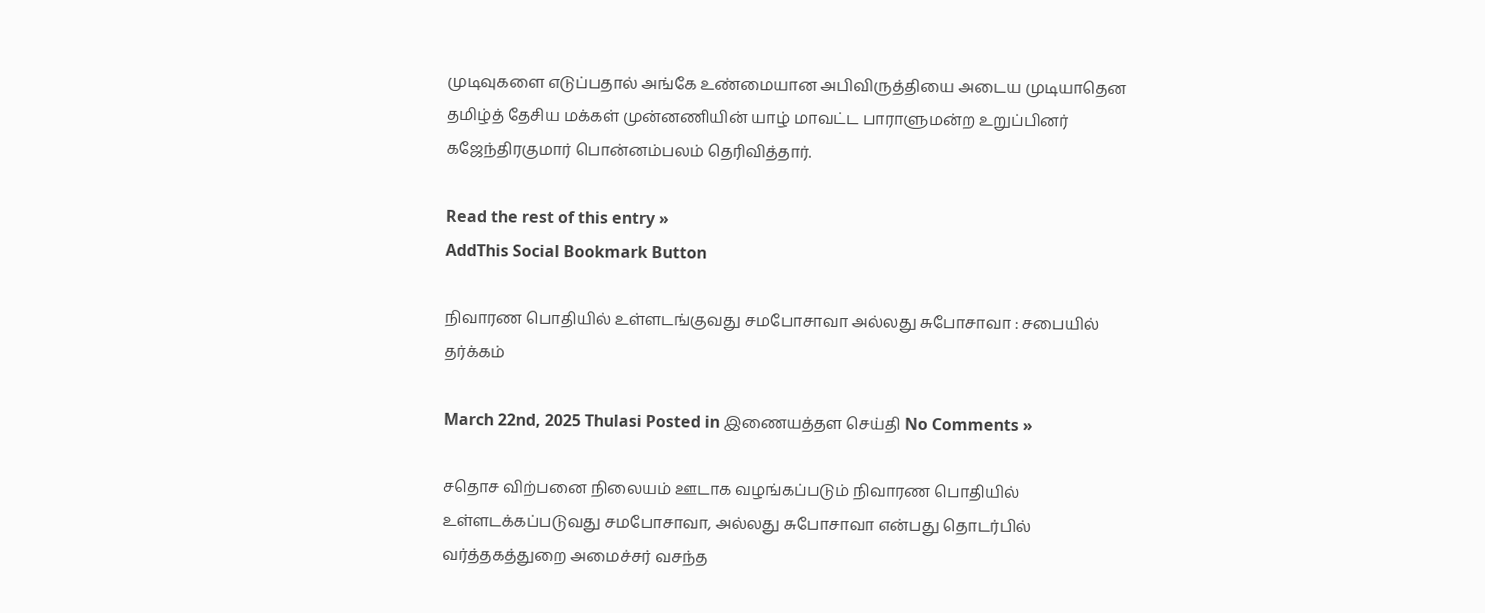முடிவுகளை எடுப்பதால் அங்கே உண்மையான அபிவிருத்தியை அடைய முடியாதென தமிழ்த் தேசிய மக்கள் முன்னணியின் யாழ் மாவட்ட பாராளுமன்ற உறுப்பினர் கஜேந்திரகுமார் பொன்னம்பலம் தெரிவித்தார்.

Read the rest of this entry »
AddThis Social Bookmark Button

நிவாரண பொதியில் உள்ளடங்குவது சமபோசாவா அல்லது சுபோசாவா : சபையில் தர்க்கம்

March 22nd, 2025 Thulasi Posted in இணையத்தள செய்தி No Comments »

சதொச விற்பனை நிலையம் ஊடாக வழங்கப்படும் நிவாரண பொதியில் உள்ளடக்கப்படுவது சமபோசாவா, அல்லது சுபோசாவா என்பது தொடர்பில் வர்த்தகத்துறை அமைச்சர் வசந்த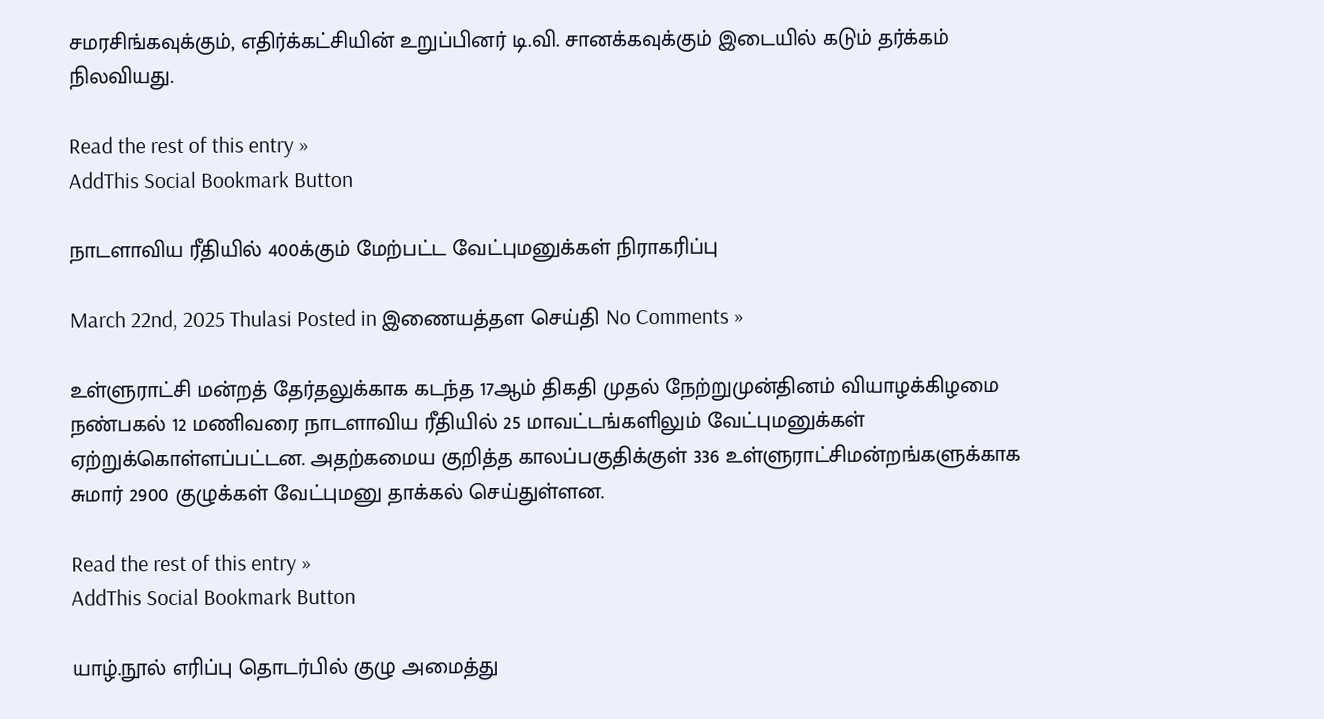சமரசிங்கவுக்கும், எதிர்க்கட்சியின் உறுப்பினர் டி.வி. சானக்கவுக்கும் இடையில் கடும் தர்க்கம் நிலவியது.

Read the rest of this entry »
AddThis Social Bookmark Button

நாடளாவிய ரீதியில் 400க்கும் மேற்பட்ட வேட்புமனுக்கள் நிராகரிப்பு

March 22nd, 2025 Thulasi Posted in இணையத்தள செய்தி No Comments »

உள்ளுராட்சி மன்றத் தேர்தலுக்காக கடந்த 17ஆம் திகதி முதல் நேற்றுமுன்தினம் வியாழக்கிழமை நண்பகல் 12 மணிவரை நாடளாவிய ரீதியில் 25 மாவட்டங்களிலும் வேட்புமனுக்கள் ஏற்றுக்கொள்ளப்பட்டன. அதற்கமைய குறித்த காலப்பகுதிக்குள் 336 உள்ளுராட்சிமன்றங்களுக்காக சுமார் 2900 குழுக்கள் வேட்புமனு தாக்கல் செய்துள்ளன.

Read the rest of this entry »
AddThis Social Bookmark Button

யாழ்.நூல் எரிப்பு தொடர்பில் குழு அமைத்து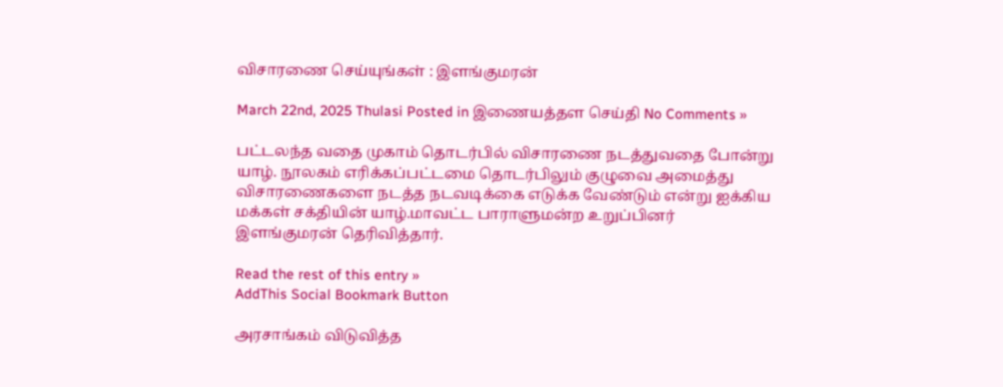விசாரணை செய்யுங்கள் : இளங்குமரன்

March 22nd, 2025 Thulasi Posted in இணையத்தள செய்தி No Comments »

பட்டலந்த வதை முகாம் தொடர்பில் விசாரணை நடத்துவதை போன்று யாழ். நூலகம் எரிக்கப்பட்டமை தொடர்பிலும் குழுவை அமைத்து விசாரணைகளை நடத்த நடவடிக்கை எடுக்க வேண்டும் என்று ஐக்கிய மக்கள் சக்தியின் யாழ்.மாவட்ட பாராளுமன்ற உறுப்பினர் இளங்குமரன் தெரிவித்தார்.

Read the rest of this entry »
AddThis Social Bookmark Button

அரசாங்கம் விடுவித்த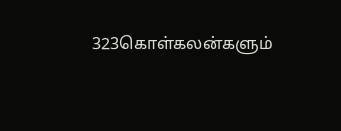323கொள்கலன்களும்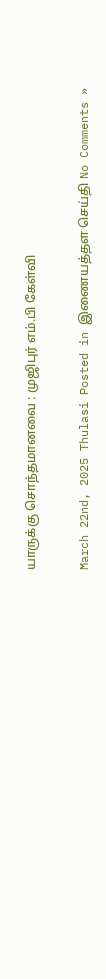யாருக்கு சொந்தமானவை : முஜிபுர் எம்.பி கேள்வி

March 22nd, 2025 Thulasi Posted in இணையத்தள செய்தி No Comments »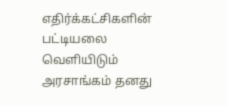எதிர்க்கட்சிகளின் பட்டியலை வெளியிடும் அரசாங்கம் தனது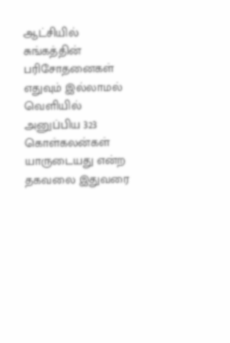ஆட்சியில் சுங்கத்தின் பரிசோதனைகள் எதுவும் இல்லாமல் வெளியில் அனுப்பிய 323 கொள்கலன்கள் யாருடையது என்ற தகவலை இதுவரை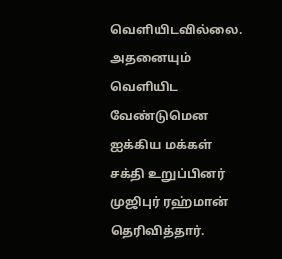வெளியிடவில்லை. அதனையும் வெளியிட வேண்டுமென ஐக்கிய மக்கள் சக்தி உறுப்பினர் முஜிபுர் ரஹ்மான் தெரிவித்தார்.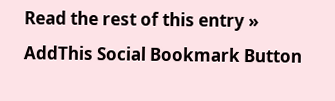Read the rest of this entry »
AddThis Social Bookmark Button